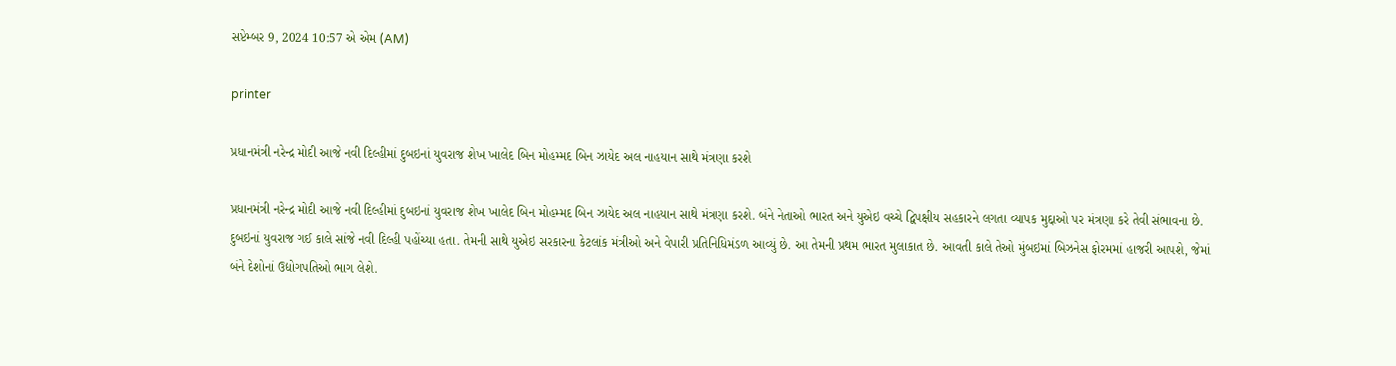સપ્ટેમ્બર 9, 2024 10:57 એ એમ (AM)

printer

પ્રધાનમંત્રી નરેન્દ્ર મોદી આજે નવી દિલ્હીમાં દુબઇનાં યુવરાજ શેખ ખાલેદ બિન મોહમ્મદ બિન ઝાયેદ અલ નાહયાન સાથે મંત્રણા કરશે

પ્રધાનમંત્રી નરેન્દ્ર મોદી આજે નવી દિલ્હીમાં દુબઇનાં યુવરાજ શેખ ખાલેદ બિન મોહમ્મદ બિન ઝાયેદ અલ નાહયાન સાથે મંત્રણા કરશે. બંને નેતાઓ ભારત અને યુએઇ વચ્ચે દ્વિપક્ષીય સહકારને લગતા વ્યાપક મુદ્દાઓ પર મંત્રણા કરે તેવી સંભાવના છે.
દુબઇનાં યુવરાજ ગઈ કાલે સાંજે નવી દિલ્હી પહોંચ્યા હતા. તેમની સાથે યુએઇ સરકારના કેટલાંક મંત્રીઓ અને વેપારી પ્રતિનિધિમંડળ આવ્યું છે. આ તેમની પ્રથમ ભારત મુલાકાત છે. આવતી કાલે તેઓ મુંબઇમાં બિઝનેસ ફોરમમાં હાજરી આપશે, જેમાં બંને દેશોનાં ઉદ્યોગપતિઓ ભાગ લેશે.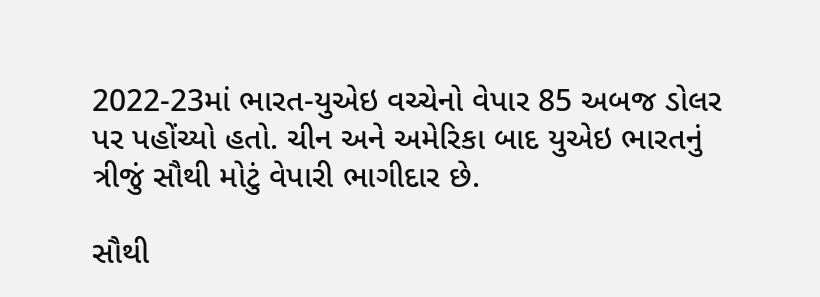2022-23માં ભારત-યુએઇ વચ્ચેનો વેપાર 85 અબજ ડોલર પર પહોંચ્યો હતો. ચીન અને અમેરિકા બાદ યુએઇ ભારતનું ત્રીજું સૌથી મોટું વેપારી ભાગીદાર છે.

સૌથી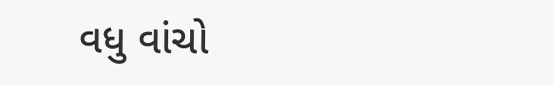વધુ વાંચો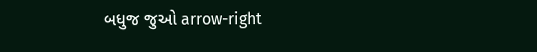બધુજ જુઓ arrow-right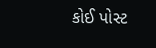કોઈ પોસ્ટ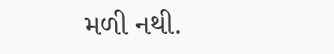મળી નથી.